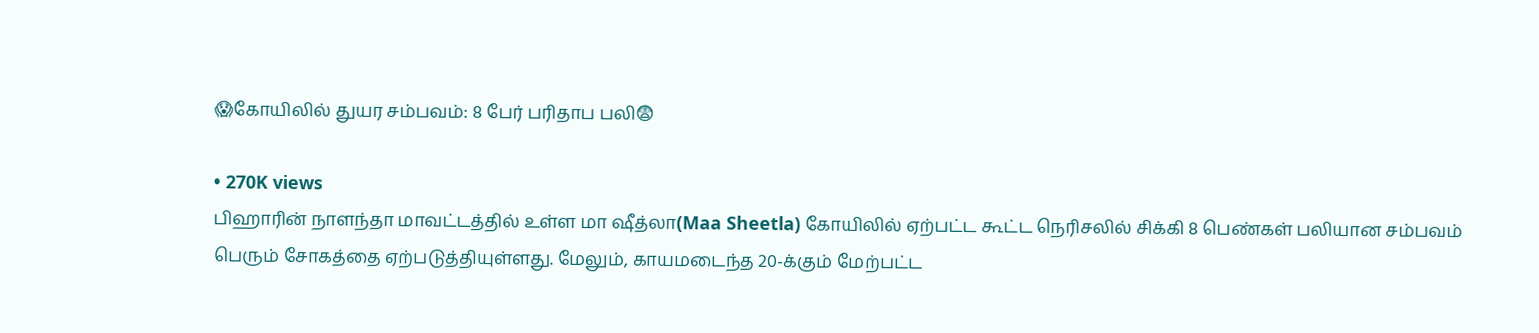😱கோயிலில் துயர சம்பவம்: 8 பேர் பரிதாப பலி😨

• 270K views
பிஹாரின் நாளந்தா மாவட்டத்தில் உள்ள மா ஷீத்லா(Maa Sheetla) கோயிலில் ஏற்பட்ட கூட்ட நெரிசலில் சிக்கி 8 பெண்கள் பலியான சம்பவம் பெரும் சோகத்தை ஏற்படுத்தியுள்ளது. மேலும், காயமடைந்த 20-க்கும் மேற்பட்ட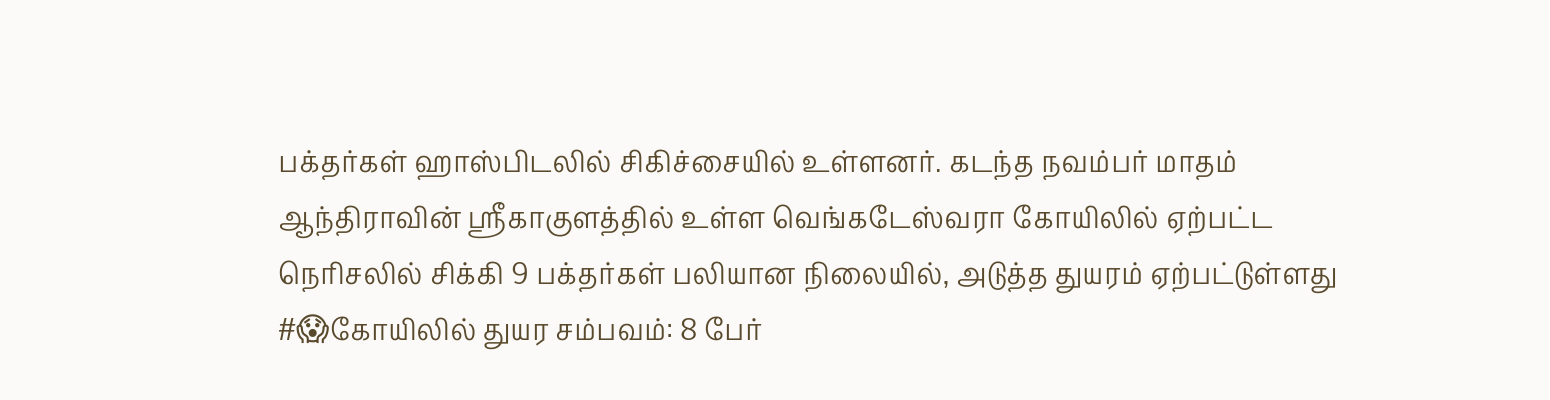பக்தர்கள் ஹாஸ்பிடலில் சிகிச்சையில் உள்ளனர். கடந்த நவம்பர் மாதம் ஆந்திராவின் ஸ்ரீகாகுளத்தில் உள்ள வெங்கடேஸ்வரா கோயிலில் ஏற்பட்ட நெரிசலில் சிக்கி 9 பக்தர்கள் பலியான நிலையில், அடுத்த துயரம் ஏற்பட்டுள்ளது #😱கோயிலில் துயர சம்பவம்: 8 பேர்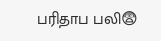பரிதாப பலி😨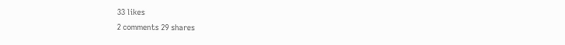33 likes
2 comments 29 shares